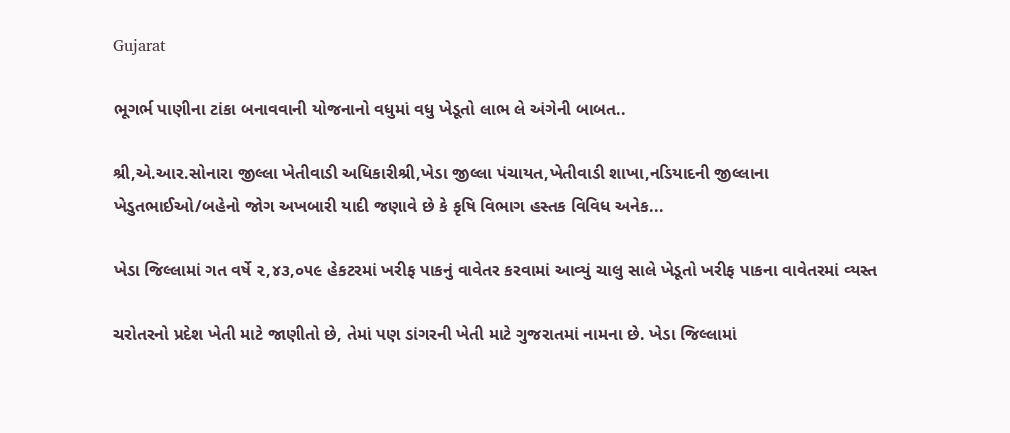Gujarat

ભૂગર્ભ પાણીના ટાંકા બનાવવાની યોજનાનો વધુમાં વધુ ખેડૂતો લાભ લે અંગેની બાબત..

શ્રી,એ.આર.સોનારા જીલ્લા ખેતીવાડી અધિકારીશ્રી,ખેડા જીલ્લા પંચાયત,ખેતીવાડી શાખા,નડિયાદની જીલ્લાના ખેડુતભાઈઓ/બહેનો જોગ અખબારી યાદી જણાવે છે કે કૃષિ વિભાગ હસ્તક વિવિધ અનેક...

ખેડા જિલ્‍લામાં ગત વર્ષે ૨,૪૩,૦૫૯ હેકટરમાં ખરીફ પાકનું વાવેતર કરવામાં આવ્યું ચાલુ સાલે ખેડૂતો ખરીફ પાકના વાવેતરમાં વ્‍યસ્‍ત

ચરોતરનો પ્રદેશ ખેતી માટે જાણીતો છે, તેમાં પણ ડાંગરની ખેતી માટે ગુજરાતમાં નામના છે. ખેડા જિલ્લામાં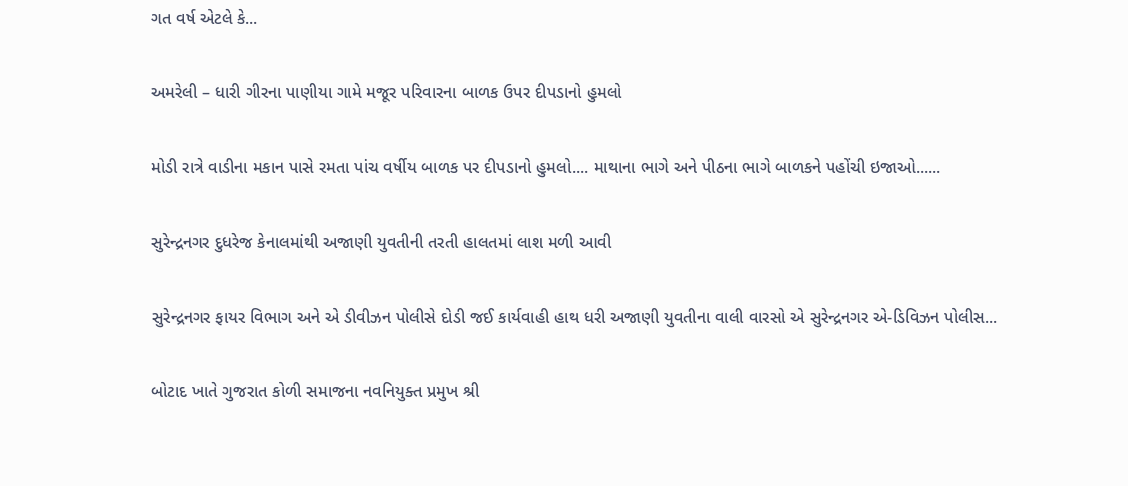ગત વર્ષ એટલે કે...

અમરેલી – ધારી ગીરના પાણીયા ગામે મજૂર પરિવારના બાળક ઉપર દીપડાનો હુમલો

મોડી રાત્રે વાડીના મકાન પાસે રમતા પાંચ વર્ષીય બાળક પર દીપડાનો હુમલો.... માથાના ભાગે અને પીઠના ભાગે બાળકને પહોંચી ઇજાઓ......

સુરેન્દ્રનગર દુધરેજ કેનાલમાંથી અજાણી યુવતીની તરતી હાલતમાં લાશ મળી આવી

સુરેન્દ્રનગર ફાયર વિભાગ અને એ ડીવીઝન પોલીસે દોડી જઈ કાર્યવાહી હાથ ધરી અજાણી યુવતીના વાલી વારસો એ સુરેન્દ્રનગર એ-ડિવિઝન પોલીસ...

બોટાદ ખાતે ગુજરાત કોળી સમાજના નવનિયુક્ત પ્રમુખ શ્રી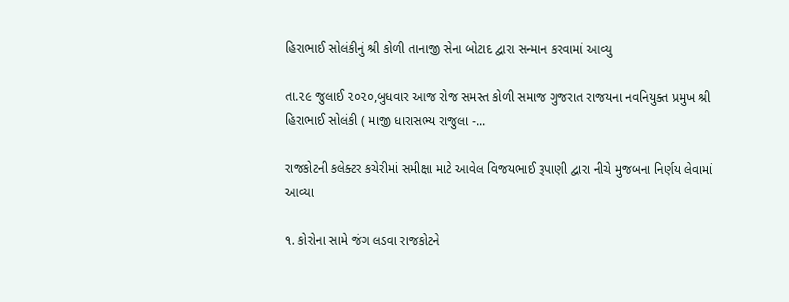હિરાભાઈ સોલંકીનું શ્રી કોળી તાનાજી સેના બોટાદ દ્વારા સન્માન કરવામાં આવ્યુ

તા.૨૯ જુલાઈ ૨૦૨૦,બુધવાર આજ રોજ સમસ્ત કોળી સમાજ ગુજરાત રાજયના નવનિયુક્ત પ્રમુખ શ્રી હિરાભાઈ સોલંકી ( માજી ધારાસભ્ય રાજુલા -...

રાજકોટની કલેક્ટર કચેરીમાં સમીક્ષા માટે આવેલ વિજયભાઈ રૂપાણી દ્વારા નીચે મુજબના નિર્ણય લેવામાં આવ્યા

૧. કોરોના સામે જંગ લડવા રાજકોટને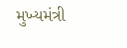મુખ્યમંત્રી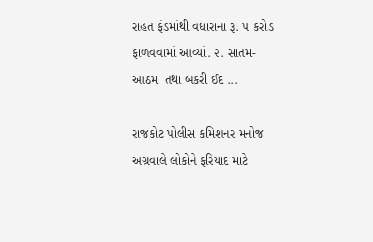રાહત ફંડમાંથી વધારાના રૂ. ૫ કરોડ ફાળવવામાં આવ્યાં. ૨. સાતમ-આઠમ  તથા બકરી ઈદ ...

રાજકોટ પોલીસ કમિશનર મનોજ અગ્રવાલે લોકોને ફરિયાદ માટે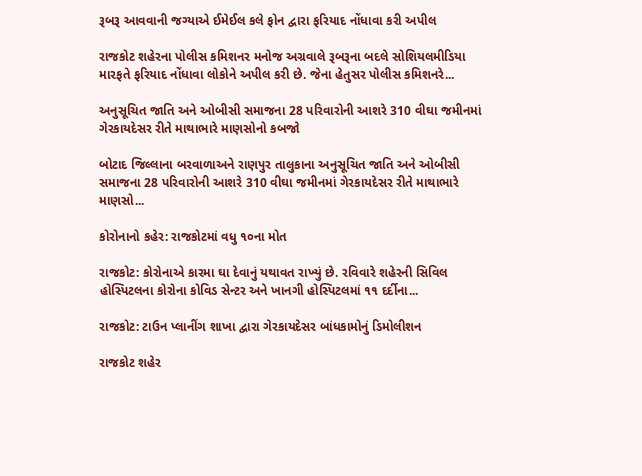રૂબરૂ આવવાની જગ્યાએ ઈમેઈલ કલે ફોન દ્વારા ફરિયાદ નોંધાવા કરી અપીલ

રાજકોટ શહેરના પોલીસ કમિશનર મનોજ અગ્રવાલે રૂબરૂના બદલે સોશિયલમીડિયા મારફતે ફરિયાદ નોંધાવા લોકોને અપીલ કરી છે. જેના હેતુસર પોલીસ કમિશનરે...

અનુસૂચિત જાતિ અને ઓબીસી સમાજના 28 પરિવારોની આશરે 310 વીઘા જમીનમાં ગેરકાયદેસર રીતે માથાભારે માણસોનો કબજો

બોટાદ જિલ્લાના બરવાળાઅને રાણપુર તાલુકાના અનુસૂચિત જાતિ અને ઓબીસી સમાજના 28 પરિવારોની આશરે 310 વીઘા જમીનમાં ગેરકાયદેસર રીતે માથાભારે માણસો...

કોરોનાનો કહેર: રાજકોટમાં વધુ ૧૦ના મોત

રાજકોટ: કોરોનાએ કારમા ઘા દેવાનું યથાવત રાખ્યું છે. રવિવારે શહેરની સિવિલ હોસ્પિટલના કોરોના કોવિડ સેન્ટર અને ખાનગી હોસ્પિટલમાં ૧૧ દર્દીના...

રાજકોટ: ટાઉન પ્લાનીંગ શાખા દ્વારા ગેરકાયદેસર બાંધકામોનું ડિમોલીશન

રાજકોટ શહેર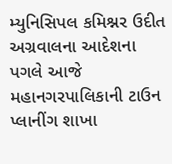મ્યુનિસિપલ કમિશ્નર ઉદીત અગ્રવાલના આદેશના પગલે આજે મહાનગરપાલિકાની ટાઉન પ્લાનીંગ શાખા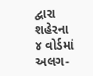દ્વારા શહેરના ૪ વોર્ડમાં અલગ-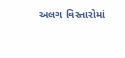અલગ વિસ્તારોમાં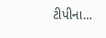ટીપીના...